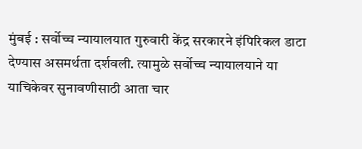मुंबई : सर्वोच्च न्यायालयात गुरुवारी केंद्र सरकारने इंपिरिकल डाटा देण्यास असमर्थता दर्शवली. त्यामुळे सर्वोच्च न्यायालयाने या याचिकेवर सुनावणीसाठी आता चार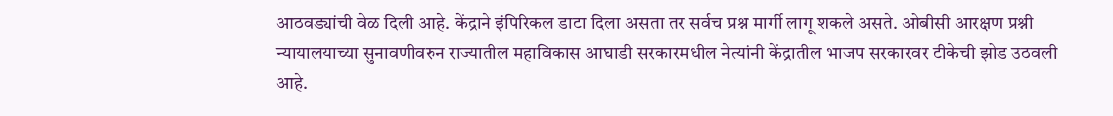आठवड्यांची वेळ दिली आहे. केंद्राने इंपिरिकल डाटा दिला असता तर सर्वच प्रश्न मार्गी लागू शकले असते. ओबीसी आरक्षण प्रश्नी न्यायालयाच्या सुनावणीवरुन राज्यातील महाविकास आघाडी सरकारमधील नेत्यांनी केंद्रातील भाजप सरकारवर टीकेची झोड उठवली आहे.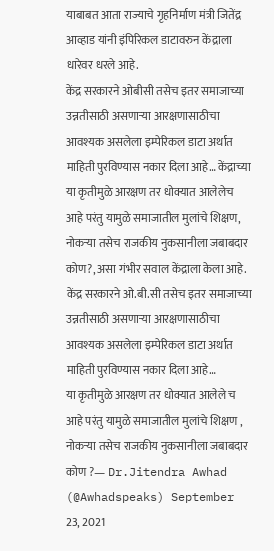याबाबत आता राज्याचे गृहनिर्माण मंत्री जितेंद्र आव्हाड यांनी इंपिरिकल डाटावरुन केंद्राला धारेवर धरले आहे.
केंद्र सरकारने ओबीसी तसेच इतर समाजाच्या उन्नतीसाठी असणाऱ्या आरक्षणासाठीचा आवश्यक असलेला इम्पेरिकल डाटा अर्थात माहिती पुरविण्यास नकार दिला आहे… केंद्राच्या या कृतीमुळे आरक्षण तर धोक्यात आलेलेच आहे परंतु यामुळे समाजातील मुलांचे शिक्षण, नोकऱ्या तसेच राजकीय नुकसानीला जबाबदार कोण?, असा गंभीर सवाल केंद्राला केला आहे.
केंद्र सरकारने ओ.बी.सी तसेच इतर समाजाच्या उन्नतीसाठी असणाऱ्या आरक्षणासाठीचा आवश्यक असलेला इम्पेरिकल डाटा अर्थात माहिती पुरविण्यास नकार दिला आहे…
या कृतीमुळे आरक्षण तर धोक्यात आलेले च आहे परंतु यामुळे समाजातील मुलांचे शिक्षण , नोकऱ्या तसेच राजकीय नुकसानीला जबाबदार कोण ?— Dr.Jitendra Awhad (@Awhadspeaks) September 23, 2021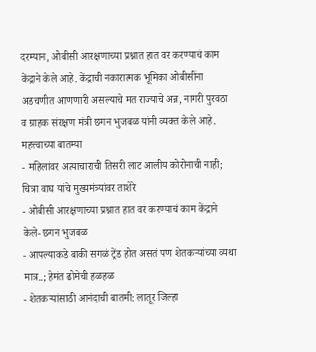दरम्यान, ओबीसी आरक्षणाच्या प्रश्नात हात वर करण्याचं काम केंद्राने केले आहे. केंद्राची नकारात्मक भूमिका ओबीसींना अडचणीत आणणारी असल्याचे मत राज्याचे अन्न, नागरी पुरवठा व ग्राहक संरक्षण मंत्री छगन भुजबळ यांनी व्यक्त केले आहे.
महत्त्वाच्या बातम्या
- महिलांवर अत्याचाराची तिसरी लाट आलीय कोरोनाची नाही; चित्रा वाघ यांचे मुख्यमंत्र्यांवर ताशेरे
- ओबीसी आरक्षणाच्या प्रश्नात हात वर करण्याचं काम केंद्राने केले- छगन भुजबळ
- आपल्याकडे बाकी सगळं ट्रेंड होत असतं पण शेतकऱ्यांच्या व्यथा मात्र..; हेमंत ढोमेची हळहळ
- शेतकऱ्यांसाठी आनंदाची बातमी: लातूर जिल्हा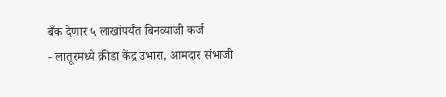बँक देणार ५ लाखांपर्यंत बिनव्याजी कर्ज
- लातूरमध्ये क्रीडा केंद्र उभारा, आमदार संभाजी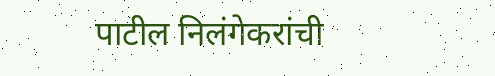पाटील निलंगेकरांची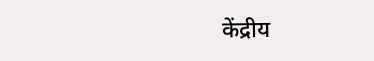केंद्रीय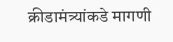क्रीडामंत्र्यांकडे मागणी